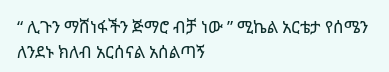“ ሊጉን ማሸነፋችን ጅማሮ ብቻ ነው ” ሚኬል አርቴታ የሰሜን ለንደኑ ክለብ አርሰናል አሰልጣኝ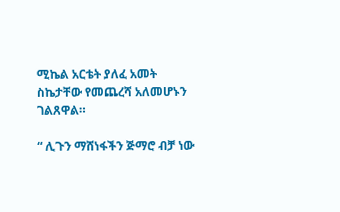ሚኬል አርቴት ያለፈ አመት ስኬታቸው የመጨረሻ አለመሆኑን ገልጸዋል።

“ ሊጉን ማሸነፋችን ጅማሮ ብቻ ነው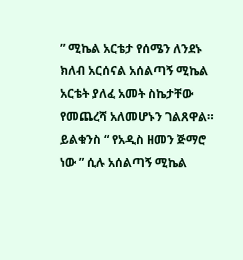” ሚኬል አርቴታ የሰሜን ለንደኑ ክለብ አርሰናል አሰልጣኝ ሚኬል አርቴት ያለፈ አመት ስኬታቸው የመጨረሻ አለመሆኑን ገልጸዋል። ይልቁንስ “ የአዲስ ዘመን ጅማሮ ነው ” ሲሉ አሰልጣኝ ሚኬል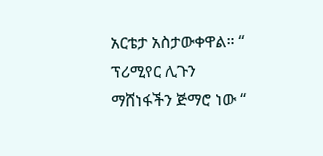አርቴታ አስታውቀዋል። “ ፕሪሚየር ሊጉን ማሸነፋችን ጅማሮ ነው “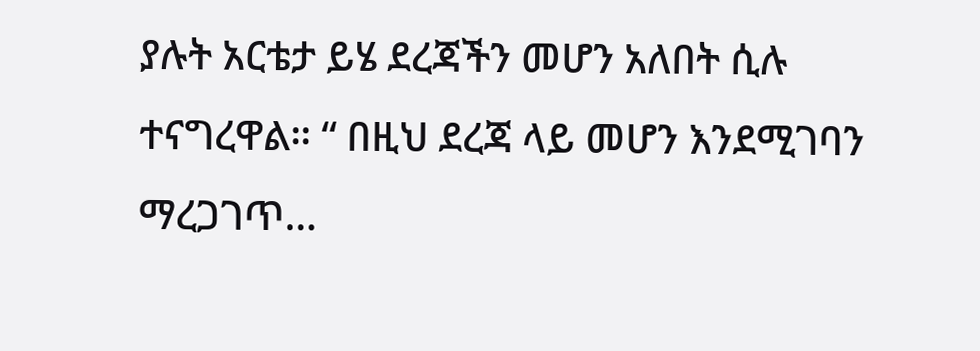ያሉት አርቴታ ይሄ ደረጃችን መሆን አለበት ሲሉ ተናግረዋል። “ በዚህ ደረጃ ላይ መሆን እንደሚገባን ማረጋገጥ…